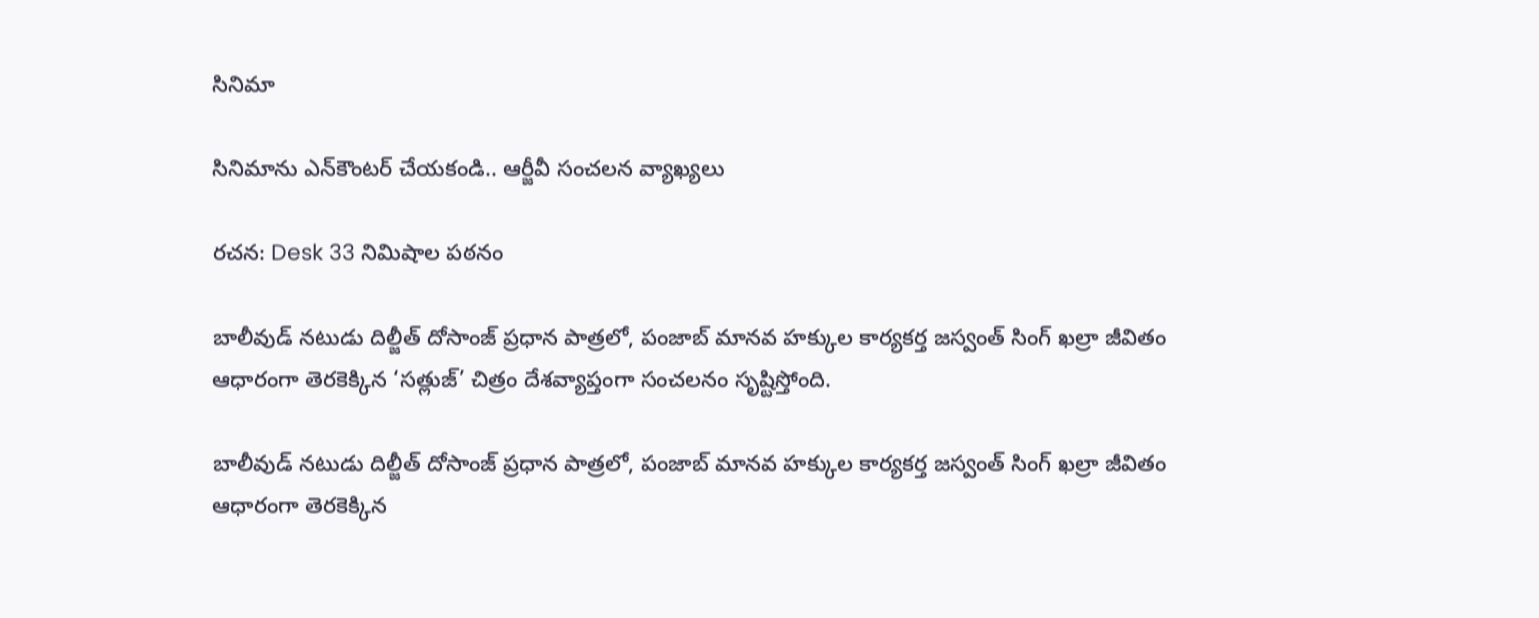సినిమా

సినిమాను ఎన్‌కౌంటర్ చేయకండి.. ఆర్జీవీ సంచలన వ్యాఖ్యలు

రచన: Desk 33 నిమిషాల పఠనం

బాలీవుడ్ నటుడు దిల్జీత్ దోసాంజ్ ప్రధాన పాత్రలో, పంజాబ్ మానవ హక్కుల కార్యకర్త జస్వంత్ సింగ్ ఖల్రా జీవితం ఆధారంగా తెరకెక్కిన ‘సత్లుజ్’ చిత్రం దేశవ్యాప్తంగా సంచలనం సృష్టిస్తోంది.

బాలీవుడ్ నటుడు దిల్జీత్ దోసాంజ్ ప్రధాన పాత్రలో, పంజాబ్ మానవ హక్కుల కార్యకర్త జస్వంత్ సింగ్ ఖల్రా జీవితం ఆధారంగా తెరకెక్కిన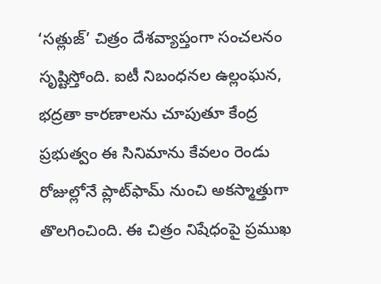‘సత్లుజ్’ చిత్రం దేశవ్యాప్తంగా సంచలనం సృష్టిస్తోంది. ఐటీ నిబంధనల ఉల్లంఘన, భద్రతా కారణాలను చూపుతూ కేంద్ర ప్రభుత్వం ఈ సినిమాను కేవలం రెండు రోజుల్లోనే ప్లాట్‌ఫామ్ నుంచి అకస్మాత్తుగా తొలగించింది. ఈ చిత్రం నిషేధంపై ప్రముఖ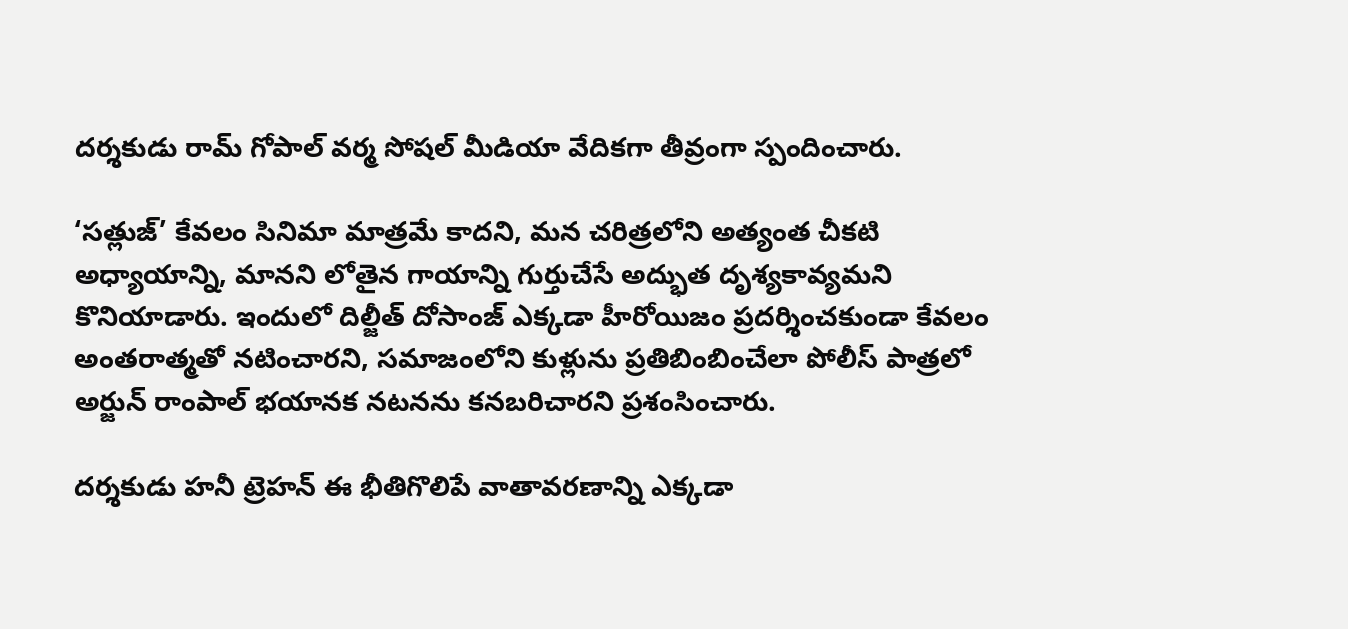దర్శకుడు రామ్ గోపాల్ వర్మ సోషల్ మీడియా వేదికగా తీవ్రంగా స్పందించారు.

‘సత్లుజ్’ కేవలం సినిమా మాత్రమే కాదని, మన చరిత్రలోని అత్యంత చీకటి అధ్యాయాన్ని, మానని లోతైన గాయాన్ని గుర్తుచేసే అద్భుత దృశ్యకావ్యమని కొనియాడారు. ఇందులో దిల్జీత్ దోసాంజ్ ఎక్కడా హీరోయిజం ప్రదర్శించకుండా కేవలం అంతరాత్మతో నటించారని, సమాజంలోని కుళ్లును ప్రతిబింబించేలా పోలీస్ పాత్రలో అర్జున్ రాంపాల్ భయానక నటనను కనబరిచారని ప్రశంసించారు.

దర్శకుడు హనీ ట్రెహన్ ఈ భీతిగొలిపే వాతావరణాన్ని ఎక్కడా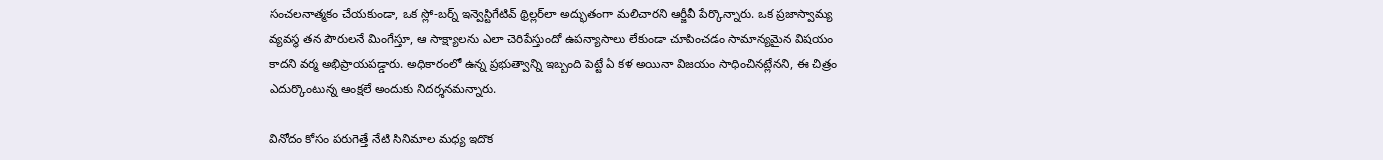సంచలనాత్మకం చేయకుండా, ఒక స్లో-బర్న్ ఇన్వెస్టిగేటివ్ థ్రిల్లర్‌లా అద్భుతంగా మలిచారని ఆర్జీవీ పేర్కొన్నారు. ఒక ప్రజాస్వామ్య వ్యవస్థ తన పౌరులనే మింగేస్తూ, ఆ సాక్ష్యాలను ఎలా చెరిపేస్తుందో ఉపన్యాసాలు లేకుండా చూపించడం సామాన్యమైన విషయం కాదని వర్మ అభిప్రాయపడ్డారు. అధికారంలో ఉన్న ప్రభుత్వాన్ని ఇబ్బంది పెట్టే ఏ కళ అయినా విజయం సాధించినట్లేనని, ఈ చిత్రం ఎదుర్కొంటున్న ఆంక్షలే అందుకు నిదర్శనమన్నారు.

వినోదం కోసం పరుగెత్తే నేటి సినిమాల మధ్య ఇదొక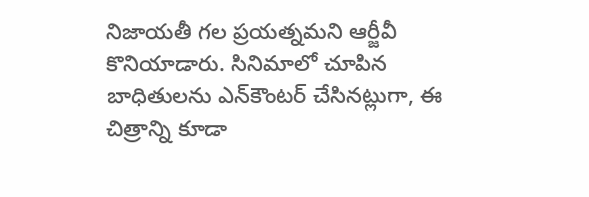నిజాయతీ గల ప్రయత్నమని ఆర్జీవీ కొనియాడారు. సినిమాలో చూపిన బాధితులను ఎన్‌కౌంటర్ చేసినట్లుగా, ఈ చిత్రాన్ని కూడా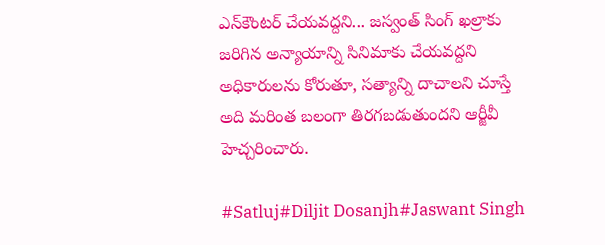ఎన్‌కౌంటర్ చేయవద్దని... జస్వంత్ సింగ్ ఖల్రాకు జరిగిన అన్యాయాన్ని సినిమాకు చేయవద్దని అధికారులను కోరుతూ, సత్యాన్ని దాచాలని చూస్తే అది మరింత బలంగా తిరగబడుతుందని ఆర్జీవీ హెచ్చరించారు.

#Satluj#Diljit Dosanjh#Jaswant Singh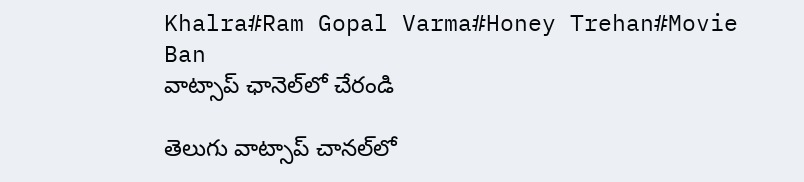Khalra#Ram Gopal Varma#Honey Trehan#Movie Ban
వాట్సాప్ ఛానెల్‌లో చేరండి

తెలుగు వాట్సాప్ చానల్‌లో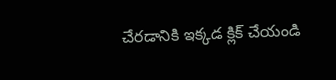చేరడానికి ఇక్కడ క్లిక్ చేయండి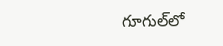గూగుల్‌లో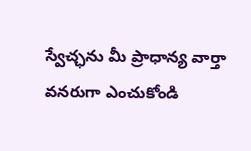స్వేచ్ఛను మీ ప్రాధాన్య వార్తా వనరుగా ఎంచుకోండి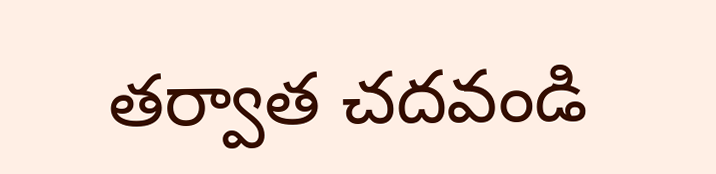తర్వాత చదవండి